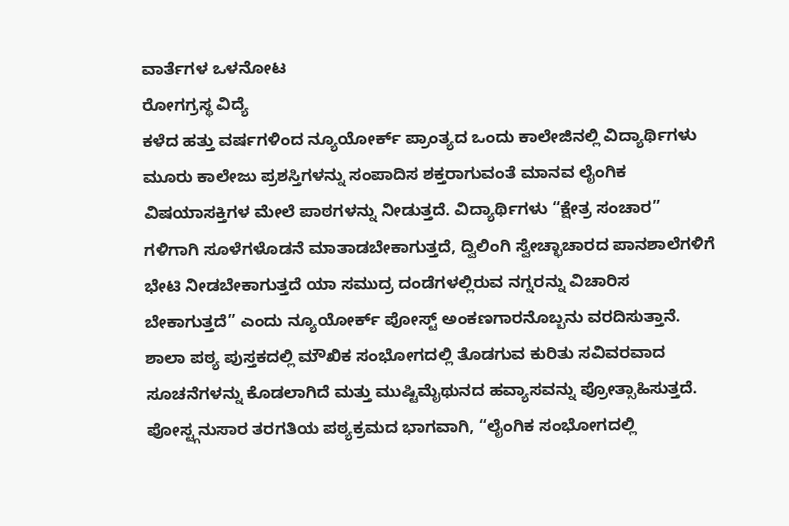ವಾರ್ತೆಗಳ ಒಳನೋಟ
ರೋಗಗ್ರಸ್ಥ ವಿದ್ಯೆ
ಕಳೆದ ಹತ್ತು ವರ್ಷಗಳಿಂದ ನ್ಯೂಯೋರ್ಕ್ ಪ್ರಾಂತ್ಯದ ಒಂದು ಕಾಲೇಜಿನಲ್ಲಿ ವಿದ್ಯಾರ್ಥಿಗಳು ಮೂರು ಕಾಲೇಜು ಪ್ರಶಸ್ತಿಗಳನ್ನು ಸಂಪಾದಿಸ ಶಕ್ತರಾಗುವಂತೆ ಮಾನವ ಲೈಂಗಿಕ ವಿಷಯಾಸಕ್ತಿಗಳ ಮೇಲೆ ಪಾಠಗಳನ್ನು ನೀಡುತ್ತದೆ. ವಿದ್ಯಾರ್ಥಿಗಳು “ಕ್ಷೇತ್ರ ಸಂಚಾರ” ಗಳಿಗಾಗಿ ಸೂಳೆಗಳೊಡನೆ ಮಾತಾಡಬೇಕಾಗುತ್ತದೆ, ದ್ವಿಲಿಂಗಿ ಸ್ವೇಚ್ಛಾಚಾರದ ಪಾನಶಾಲೆಗಳಿಗೆ ಭೇಟಿ ನೀಡಬೇಕಾಗುತ್ತದೆ ಯಾ ಸಮುದ್ರ ದಂಡೆಗಳಲ್ಲಿರುವ ನಗ್ನರನ್ನು ವಿಚಾರಿಸ ಬೇಕಾಗುತ್ತದೆ” ಎಂದು ನ್ಯೂಯೋರ್ಕ್ ಪೋಸ್ಟ್ ಅಂಕಣಗಾರನೊಬ್ಬನು ವರದಿಸುತ್ತಾನೆ. ಶಾಲಾ ಪಠ್ಯ ಪುಸ್ತಕದಲ್ಲಿ ಮೌಖಿಕ ಸಂಭೋಗದಲ್ಲಿ ತೊಡಗುವ ಕುರಿತು ಸವಿವರವಾದ ಸೂಚನೆಗಳನ್ನು ಕೊಡಲಾಗಿದೆ ಮತ್ತು ಮುಷ್ಟಿಮೈಥುನದ ಹವ್ಯಾಸವನ್ನು ಪ್ರೋತ್ಸಾಹಿಸುತ್ತದೆ. ಪೋಸ್ಟ್ಗನುಸಾರ ತರಗತಿಯ ಪಠ್ಯಕ್ರಮದ ಭಾಗವಾಗಿ, “ಲೈಂಗಿಕ ಸಂಭೋಗದಲ್ಲಿ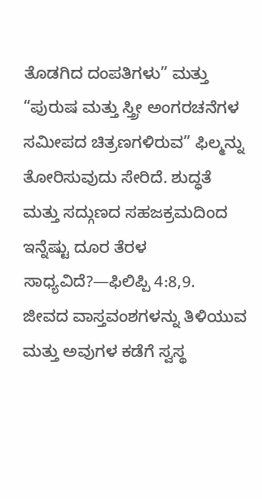ತೊಡಗಿದ ದಂಪತಿಗಳು” ಮತ್ತು “ಪುರುಷ ಮತ್ತು ಸ್ತ್ರೀ ಅಂಗರಚನೆಗಳ ಸಮೀಪದ ಚಿತ್ರಣಗಳಿರುವ” ಫಿಲ್ಮನ್ನು ತೋರಿಸುವುದು ಸೇರಿದೆ. ಶುದ್ಧತೆ ಮತ್ತು ಸದ್ಗುಣದ ಸಹಜಕ್ರಮದಿಂದ ಇನ್ನೆಷ್ಟು ದೂರ ತೆರಳ ಸಾಧ್ಯವಿದೆ?—ಫಿಲಿಪ್ಪಿ 4:8,9.
ಜೀವದ ವಾಸ್ತವಂಶಗಳನ್ನು ತಿಳಿಯುವ ಮತ್ತು ಅವುಗಳ ಕಡೆಗೆ ಸ್ವಸ್ಥ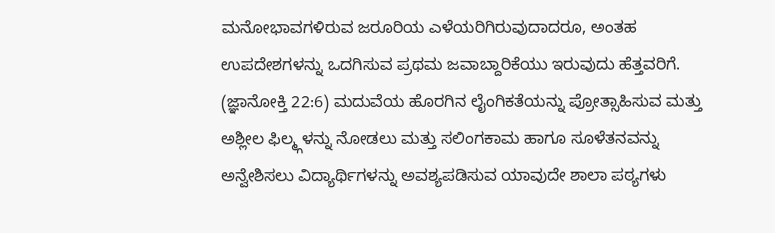ಮನೋಭಾವಗಳಿರುವ ಜರೂರಿಯ ಎಳೆಯರಿಗಿರುವುದಾದರೂ, ಅಂತಹ ಉಪದೇಶಗಳನ್ನು ಒದಗಿಸುವ ಪ್ರಥಮ ಜವಾಬ್ದಾರಿಕೆಯು ಇರುವುದು ಹೆತ್ತವರಿಗೆ. (ಜ್ಞಾನೋಕ್ತಿ 22:6) ಮದುವೆಯ ಹೊರಗಿನ ಲೈಂಗಿಕತೆಯನ್ನು ಪ್ರೋತ್ಸಾಹಿಸುವ ಮತ್ತು ಅಶ್ಲೀಲ ಫಿಲ್ಮ್ಗಳನ್ನು ನೋಡಲು ಮತ್ತು ಸಲಿಂಗಕಾಮ ಹಾಗೂ ಸೂಳೆತನವನ್ನು ಅನ್ವೇಶಿಸಲು ವಿದ್ಯಾರ್ಥಿಗಳನ್ನು ಅವಶ್ಯಪಡಿಸುವ ಯಾವುದೇ ಶಾಲಾ ಪಠ್ಯಗಳು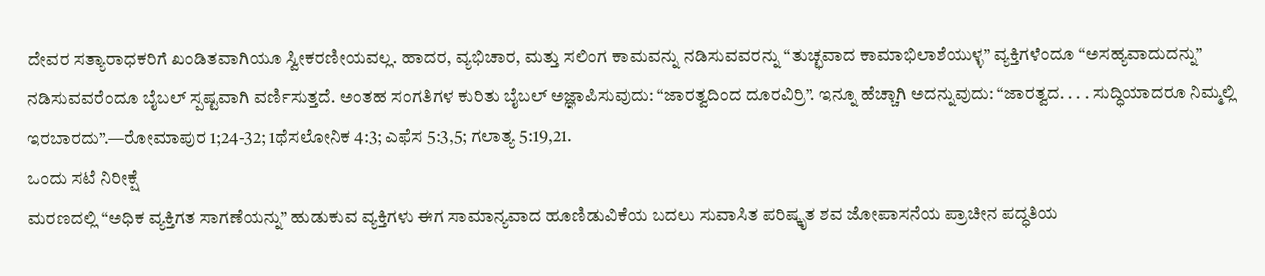ದೇವರ ಸತ್ಯಾರಾಧಕರಿಗೆ ಖಂಡಿತವಾಗಿಯೂ ಸ್ವೀಕರಣೀಯವಲ್ಲ. ಹಾದರ, ವ್ಯಭಿಚಾರ, ಮತ್ತು ಸಲಿಂಗ ಕಾಮವನ್ನು ನಡಿಸುವವರನ್ನು “ತುಚ್ಛವಾದ ಕಾಮಾಭಿಲಾಶೆಯುಳ್ಳ” ವ್ಯಕ್ತಿಗಳೆಂದೂ “ಅಸಹ್ಯವಾದುದನ್ನು” ನಡಿಸುವವರೆಂದೂ ಬೈಬಲ್ ಸ್ಪಷ್ಟವಾಗಿ ವರ್ಣಿಸುತ್ತದೆ. ಅಂತಹ ಸಂಗತಿಗಳ ಕುರಿತು ಬೈಬಲ್ ಅಜ್ಞಾಪಿಸುವುದು: “ಜಾರತ್ವದಿಂದ ದೂರವಿರ್ರಿ”. ಇನ್ನೂ ಹೆಚ್ಚಾಗಿ ಅದನ್ನುವುದು: “ಜಾರತ್ವದ. . . . ಸುದ್ಧಿಯಾದರೂ ನಿಮ್ಮಲ್ಲಿ ಇರಬಾರದು”.—ರೋಮಾಪುರ 1;24-32; 1ಥೆಸಲೋನಿಕ 4:3; ಎಫೆಸ 5:3,5; ಗಲಾತ್ಯ 5:19,21.
ಒಂದು ಸಟೆ ನಿರೀಕ್ಷೆ
ಮರಣದಲ್ಲಿ “ಅಧಿಕ ವ್ಯಕ್ತಿಗತ ಸಾಗಣೆಯನ್ನು” ಹುಡುಕುವ ವ್ಯಕ್ತಿಗಳು ಈಗ ಸಾಮಾನ್ಯವಾದ ಹೂಣಿಡುವಿಕೆಯ ಬದಲು ಸುವಾಸಿತ ಪರಿಷ್ಕೃತ ಶವ ಜೋಪಾಸನೆಯ ಪ್ರಾಚೀನ ಪದ್ಧತಿಯ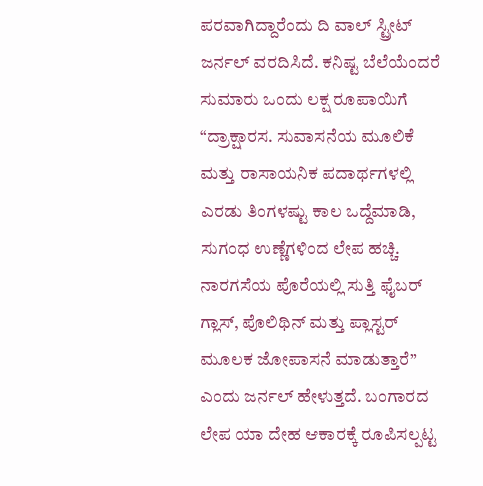ಪರವಾಗಿದ್ದಾರೆಂದು ದಿ ವಾಲ್ ಸ್ಟ್ರೀಟ್ ಜರ್ನಲ್ ವರದಿಸಿದೆ. ಕನಿಷ್ಟ ಬೆಲೆಯೆಂದರೆ ಸುಮಾರು ಒಂದು ಲಕ್ಷ ರೂಪಾಯಿಗೆ “ದ್ರಾಕ್ಷಾರಸ. ಸುವಾಸನೆಯ ಮೂಲಿಕೆ ಮತ್ತು ರಾಸಾಯನಿಕ ಪದಾರ್ಥಗಳಲ್ಲಿ ಎರಡು ತಿಂಗಳಷ್ಟು ಕಾಲ ಒದ್ದೆಮಾಡಿ, ಸುಗಂಧ ಉಣ್ಣೆಗಳಿಂದ ಲೇಪ ಹಚ್ಚಿ. ನಾರಗಸೆಯ ಪೊರೆಯಲ್ಲಿ ಸುತ್ತಿ ಫೈಬರ್ ಗ್ಲಾಸ್, ಪೊಲಿಥಿನ್ ಮತ್ತು ಪ್ಲಾಸ್ಟರ್ ಮೂಲಕ ಜೋಪಾಸನೆ ಮಾಡುತ್ತಾರೆ” ಎಂದು ಜರ್ನಲ್ ಹೇಳುತ್ತದೆ. ಬಂಗಾರದ ಲೇಪ ಯಾ ದೇಹ ಆಕಾರಕ್ಕೆ ರೂಪಿಸಲ್ಪಟ್ಟ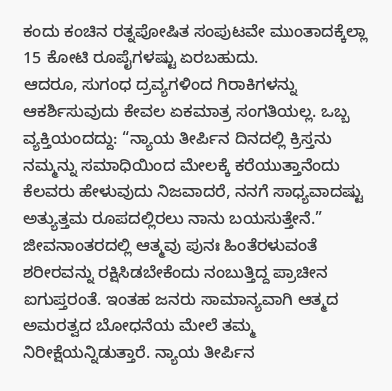ಕಂದು ಕಂಚಿನ ರತ್ನಪೋಷಿತ ಸಂಪುಟವೇ ಮುಂತಾದಕ್ಕೆಲ್ಲಾ 15 ಕೋಟಿ ರೂಪೈಗಳಷ್ಟು ಏರಬಹುದು.
ಆದರೂ, ಸುಗಂಧ ದ್ರವ್ಯಗಳಿಂದ ಗಿರಾಕಿಗಳನ್ನು ಆಕರ್ಶಿಸುವುದು ಕೇವಲ ಏಕಮಾತ್ರ ಸಂಗತಿಯಲ್ಲ. ಒಬ್ಬ ವ್ಯಕ್ತಿಯಂದದ್ದು: “ನ್ಯಾಯ ತೀರ್ಪಿನ ದಿನದಲ್ಲಿ ಕ್ರಿಸ್ತನು ನಮ್ಮನ್ನು ಸಮಾಧಿಯಿಂದ ಮೇಲಕ್ಕೆ ಕರೆಯುತ್ತಾನೆಂದು ಕೆಲವರು ಹೇಳುವುದು ನಿಜವಾದರೆ, ನನಗೆ ಸಾಧ್ಯವಾದಷ್ಟು ಅತ್ಯುತ್ತಮ ರೂಪದಲ್ಲಿರಲು ನಾನು ಬಯಸುತ್ತೇನೆ.”
ಜೀವನಾಂತರದಲ್ಲಿ ಆತ್ಮವು ಪುನಃ ಹಿಂತೆರಳುವಂತೆ ಶರೀರವನ್ನು ರಕ್ಷಿಸಿಡಬೇಕೆಂದು ನಂಬುತ್ತಿದ್ದ ಪ್ರಾಚೀನ ಐಗುಪ್ತರಂತೆ. ಇಂತಹ ಜನರು ಸಾಮಾನ್ಯವಾಗಿ ಆತ್ಮದ ಅಮರತ್ವದ ಬೋಧನೆಯ ಮೇಲೆ ತಮ್ಮ ನಿರೀಕ್ಷೆಯನ್ನಿಡುತ್ತಾರೆ. ನ್ಯಾಯ ತೀರ್ಪಿನ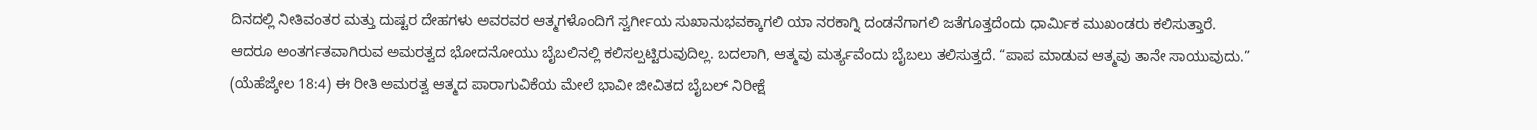ದಿನದಲ್ಲಿ ನೀತಿವಂತರ ಮತ್ತು ದುಷ್ಟರ ದೇಹಗಳು ಅವರವರ ಆತ್ಮಗಳೊಂದಿಗೆ ಸ್ವರ್ಗೀಯ ಸುಖಾನುಭವಕ್ಕಾಗಲಿ ಯಾ ನರಕಾಗ್ನಿ ದಂಡನೆಗಾಗಲಿ ಜತೆಗೂತ್ತದೆಂದು ಧಾರ್ಮಿಕ ಮುಖಂಡರು ಕಲಿಸುತ್ತಾರೆ.
ಆದರೂ ಅಂತರ್ಗತವಾಗಿರುವ ಅಮರತ್ವದ ಭೋದನೋಯು ಬೈಬಲಿನಲ್ಲಿ ಕಲಿಸಲ್ಪಟ್ಟಿರುವುದಿಲ್ಲ. ಬದಲಾಗಿ, ಆತ್ಮವು ಮರ್ತ್ಯವೆಂದು ಬೈಬಲು ತಲಿಸುತ್ತದೆ. “ಪಾಪ ಮಾಡುವ ಆತ್ಮವು ತಾನೇ ಸಾಯುವುದು.” (ಯೆಹೆಜ್ಕೇಲ 18:4) ಈ ರೀತಿ ಅಮರತ್ವ ಆತ್ಮದ ಪಾರಾಗುವಿಕೆಯ ಮೇಲೆ ಭಾವೀ ಜೀವಿತದ ಬೈಬಲ್ ನಿರೀಕ್ಷೆ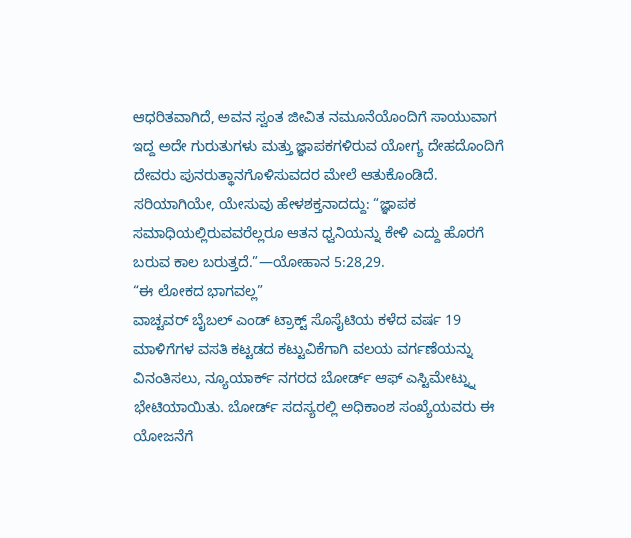ಆಧರಿತವಾಗಿದೆ, ಅವನ ಸ್ವಂತ ಜೀವಿತ ನಮೂನೆಯೊಂದಿಗೆ ಸಾಯುವಾಗ ಇದ್ದ ಅದೇ ಗುರುತುಗಳು ಮತ್ತು ಜ್ಞಾಪಕಗಳಿರುವ ಯೋಗ್ಯ ದೇಹದೊಂದಿಗೆ ದೇವರು ಪುನರುತ್ಥಾನಗೊಳಿಸುವದರ ಮೇಲೆ ಆತುಕೊಂಡಿದೆ. ಸರಿಯಾಗಿಯೇ, ಯೇಸುವು ಹೇಳಶಕ್ತನಾದದ್ದು: “ಜ್ಞಾಪಕ ಸಮಾಧಿಯಲ್ಲಿರುವವರೆಲ್ಲರೂ ಆತನ ಧ್ವನಿಯನ್ನು ಕೇಳಿ ಎದ್ದು ಹೊರಗೆ ಬರುವ ಕಾಲ ಬರುತ್ತದೆ.”—ಯೋಹಾನ 5:28,29.
“ಈ ಲೋಕದ ಭಾಗವಲ್ಲ”
ವಾಚ್ಟವರ್ ಬೈಬಲ್ ಎಂಡ್ ಟ್ರಾಕ್ಟ್ ಸೊಸೈಟಿಯ ಕಳೆದ ವರ್ಷ 19 ಮಾಳಿಗೆಗಳ ವಸತಿ ಕಟ್ಟಡದ ಕಟ್ಟುವಿಕೆಗಾಗಿ ವಲಯ ವರ್ಗಣೆಯನ್ನು ವಿನಂತಿಸಲು, ನ್ಯೂಯಾರ್ಕ್ ನಗರದ ಬೋರ್ಡ್ ಆಫ್ ಎಸ್ಟಿಮೇಟ್ನ್ನು ಭೇಟಿಯಾಯಿತು. ಬೋರ್ಡ್ ಸದಸ್ಯರಲ್ಲಿ ಅಧಿಕಾಂಶ ಸಂಖ್ಯೆಯವರು ಈ ಯೋಜನೆಗೆ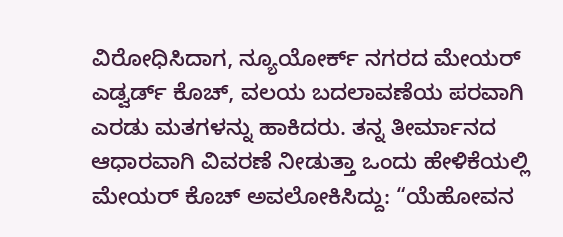ವಿರೋಧಿಸಿದಾಗ, ನ್ಯೂಯೋರ್ಕ್ ನಗರದ ಮೇಯರ್ ಎಡ್ವರ್ಡ್ ಕೊಚ್, ವಲಯ ಬದಲಾವಣೆಯ ಪರವಾಗಿ ಎರಡು ಮತಗಳನ್ನು ಹಾಕಿದರು. ತನ್ನ ತೀರ್ಮಾನದ ಆಧಾರವಾಗಿ ವಿವರಣೆ ನೀಡುತ್ತಾ ಒಂದು ಹೇಳಿಕೆಯಲ್ಲಿ ಮೇಯರ್ ಕೊಚ್ ಅವಲೋಕಿಸಿದ್ದು: “ಯೆಹೋವನ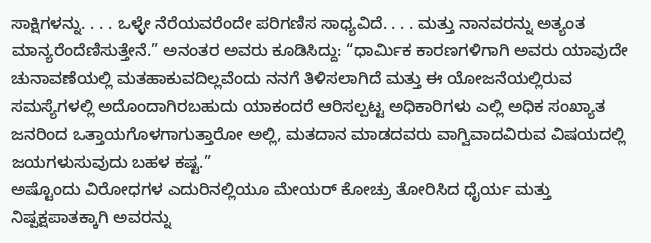ಸಾಕ್ಷಿಗಳನ್ನು. . . . ಒಳ್ಳೇ ನೆರೆಯವರೆಂದೇ ಪರಿಗಣಿಸ ಸಾಧ್ಯವಿದೆ. . . . ಮತ್ತು ನಾನವರನ್ನು ಅತ್ಯಂತ ಮಾನ್ಯರೆಂದೆಣಿಸುತ್ತೇನೆ.” ಅನಂತರ ಅವರು ಕೂಡಿಸಿದ್ದು: “ಧಾರ್ಮಿಕ ಕಾರಣಗಳಿಗಾಗಿ ಅವರು ಯಾವುದೇ ಚುನಾವಣೆಯಲ್ಲಿ ಮತಹಾಕುವದಿಲ್ಲವೆಂದು ನನಗೆ ತಿಳಿಸಲಾಗಿದೆ ಮತ್ತು ಈ ಯೋಜನೆಯಲ್ಲಿರುವ ಸಮಸ್ಯೆಗಳಲ್ಲಿ ಅದೊಂದಾಗಿರಬಹುದು ಯಾಕಂದರೆ ಆರಿಸಲ್ಪಟ್ಟ ಅಧಿಕಾರಿಗಳು ಎಲ್ಲಿ ಅಧಿಕ ಸಂಖ್ಯಾತ ಜನರಿಂದ ಒತ್ತಾಯಗೊಳಗಾಗುತ್ತಾರೋ ಅಲ್ಲಿ, ಮತದಾನ ಮಾಡದವರು ವಾಗ್ವಿವಾದವಿರುವ ವಿಷಯದಲ್ಲಿ ಜಯಗಳುಸುವುದು ಬಹಳ ಕಷ್ಟ.”
ಅಷ್ಟೊಂದು ವಿರೋಧಗಳ ಎದುರಿನಲ್ಲಿಯೂ ಮೇಯರ್ ಕೋಚ್ರು ತೋರಿಸಿದ ಧೈರ್ಯ ಮತ್ತು ನಿಷ್ಪಕ್ಷಪಾತಕ್ಕಾಗಿ ಅವರನ್ನು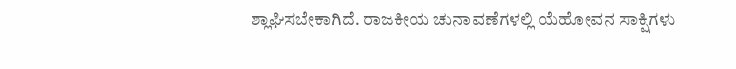ಶ್ಲಾಘಿಸಬೇಕಾಗಿದೆ. ರಾಜಕೀಯ ಚುನಾವಣೆಗಳಲ್ಲಿ ಯೆಹೋವನ ಸಾಕ್ಷಿಗಳು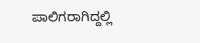ಪಾಲಿಗರಾಗಿದ್ದಲ್ಲಿ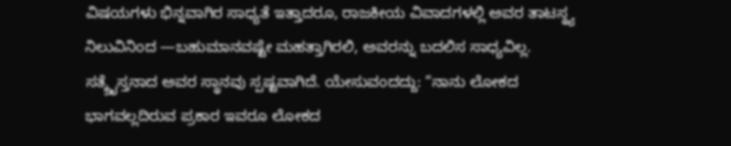ವಿಷಯಗಳು ಭಿನ್ನವಾಗಿರ ಸಾಧ್ಯತೆ ಇತ್ತಾದರೂ, ರಾಜಕೀಯ ವಿವಾದಗಳಲ್ಲಿ ಅವರ ತಾಟಸ್ಥ್ಯ ನಿಲುವಿನಿಂದ —ಬಹುಮಾನವಷ್ಟೇ ಮಹತ್ತಾಗಿರಲಿ, ಅವರನ್ನು ಬದಲಿಸ ಸಾಧ್ಯವಿಲ್ಲ. ಸತ್ಕ್ರೈಸ್ತನಾದ ಅವರ ಸ್ಥಾನವು ಸ್ಪಷ್ಟವಾಗಿದೆ. ಯೇಸುವಂದದ್ದು: “ನಾನು ಲೋಕದ ಭಾಗವಲ್ಲದಿರುವ ಪ್ರಕಾರ ಇವರೂ ಲೋಕದ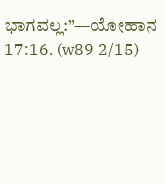ಭಾಗವಲ್ಲ:”—ಯೋಹಾನ 17:16. (w89 2/15)